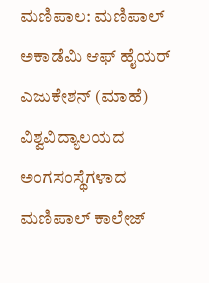ಮಣಿಪಾಲ: ಮಣಿಪಾಲ್ ಅಕಾಡೆಮಿ ಆಫ್ ಹೈಯರ್ ಎಜುಕೇಶನ್ (ಮಾಹೆ) ವಿಶ್ವವಿದ್ಯಾಲಯದ ಅಂಗಸಂಸ್ಥೆಗಳಾದ ಮಣಿಪಾಲ್ ಕಾಲೇಜ್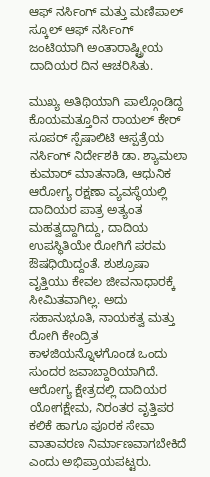ಆಫ್ ನರ್ಸಿಂಗ್ ಮತ್ತು ಮಣಿಪಾಲ್ ಸ್ಕೂಲ್ ಆಫ್ ನರ್ಸಿಂಗ್ ಜಂಟಿಯಾಗಿ ಅಂತಾರಾಷ್ಟ್ರೀಯ ದಾದಿಯರ ದಿನ ಆಚರಿಸಿತು.

ಮುಖ್ಯ ಅತಿಥಿಯಾಗಿ ಪಾಲ್ಗೊಂಡಿದ್ದ ಕೊಯಮತ್ತೂರಿನ ರಾಯಲ್ ಕೇರ್ ಸೂಪರ್ ಸ್ಪೆಷಾಲಿಟಿ ಆಸ್ಪತ್ರೆಯ ನರ್ಸಿಂಗ್ ನಿರ್ದೇಶಕಿ ಡಾ. ಶ್ಯಾಮಲಾ ಕುಮಾರ್ ಮಾತನಾಡಿ, ಆಧುನಿಕ ಆರೋಗ್ಯ ರಕ್ಷಣಾ ವ್ಯವಸ್ಥೆಯಲ್ಲಿ ದಾದಿಯರ ಪಾತ್ರ ಅತ್ಯಂತ ಮಹತ್ವದ್ದಾಗಿದ್ದು, ದಾದಿಯ ಉಪಸ್ಥಿತಿಯೇ ರೋಗಿಗೆ ಪರಮ ಔಷಧಿಯಿದ್ದಂತೆ. ಶುಶ್ರೂಷಾ ವೃತ್ತಿಯು ಕೇವಲ ಜೀವನಾಧಾರಕ್ಕೆ ಸೀಮಿತವಾಗಿಲ್ಲ. ಅದು ಸಹಾನುಭೂತಿ, ನಾಯಕತ್ವ ಮತ್ತು ರೋಗಿ ಕೇಂದ್ರಿತ ಕಾಳಜಿಯನ್ನೊಳಗೊಂಡ ಒಂದು ಸುಂದರ ಜವಾಬ್ದಾರಿಯಾಗಿದೆ. ಆರೋಗ್ಯ ಕ್ಷೇತ್ರದಲ್ಲಿ ದಾದಿಯರ ಯೋಗಕ್ಷೇಮ, ನಿರಂತರ ವೃತ್ತಿಪರ ಕಲಿಕೆ ಹಾಗೂ ಪೂರಕ ಸೇವಾ ವಾತಾವರಣ ನಿರ್ಮಾಣವಾಗಬೇಕಿದೆ ಎಂದು ಅಭಿಪ್ರಾಯಪಟ್ಟರು.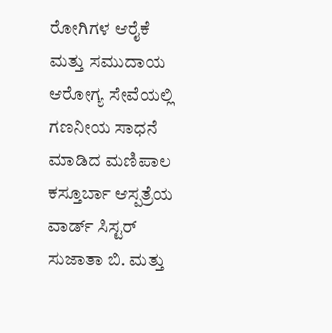ರೋಗಿಗಳ ಆರೈಕೆ ಮತ್ತು ಸಮುದಾಯ ಆರೋಗ್ಯ ಸೇವೆಯಲ್ಲಿ ಗಣನೀಯ ಸಾಧನೆ ಮಾಡಿದ ಮಣಿಪಾಲ ಕಸ್ತೂರ್ಬಾ ಆಸ್ಪತ್ರೆಯ ವಾರ್ಡ್ ಸಿಸ್ಟರ್ ಸುಜಾತಾ ಬಿ. ಮತ್ತು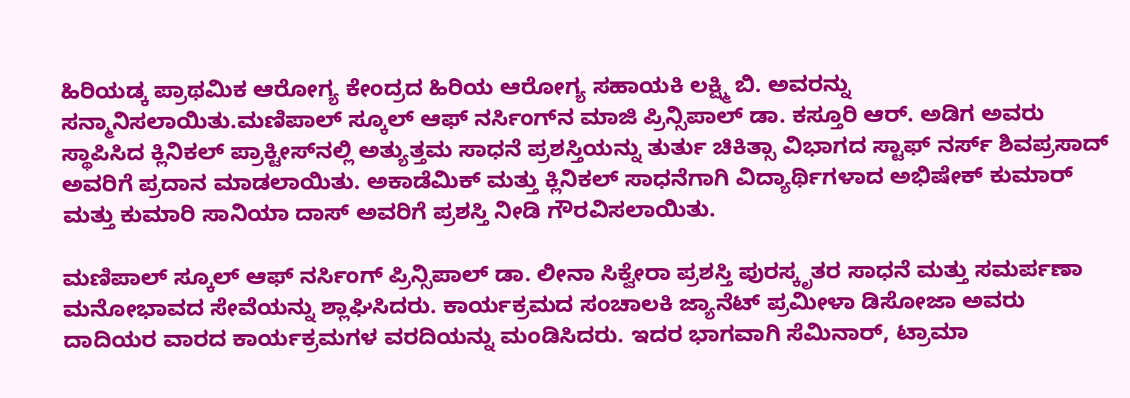ಹಿರಿಯಡ್ಕ ಪ್ರಾಥಮಿಕ ಆರೋಗ್ಯ ಕೇಂದ್ರದ ಹಿರಿಯ ಆರೋಗ್ಯ ಸಹಾಯಕಿ ಲಕ್ಷ್ಮಿ ಬಿ. ಅವರನ್ನು ಸನ್ಮಾನಿಸಲಾಯಿತು.ಮಣಿಪಾಲ್ ಸ್ಕೂಲ್ ಆಫ್ ನರ್ಸಿಂಗ್‌ನ ಮಾಜಿ ಪ್ರಿನ್ಸಿಪಾಲ್‌ ಡಾ. ಕಸ್ತೂರಿ ಆರ್. ಅಡಿಗ ಅವರು ಸ್ಥಾಪಿಸಿದ ಕ್ಲಿನಿಕಲ್ ಪ್ರಾಕ್ಟೀಸ್‌ನಲ್ಲಿ ಅತ್ಯುತ್ತಮ ಸಾಧನೆ ಪ್ರಶಸ್ತಿಯನ್ನು ತುರ್ತು ಚಿಕಿತ್ಸಾ ವಿಭಾಗದ ಸ್ಟಾಫ್ ನರ್ಸ್ ಶಿವಪ್ರಸಾದ್ ಅವರಿಗೆ ಪ್ರದಾನ ಮಾಡಲಾಯಿತು. ಅಕಾಡೆಮಿಕ್ ಮತ್ತು ಕ್ಲಿನಿಕಲ್ ಸಾಧನೆಗಾಗಿ ವಿದ್ಯಾರ್ಥಿಗಳಾದ ಅಭಿಷೇಕ್ ಕುಮಾರ್ ಮತ್ತು ಕುಮಾರಿ ಸಾನಿಯಾ ದಾಸ್ ಅವರಿಗೆ ಪ್ರಶಸ್ತಿ ನೀಡಿ ಗೌರವಿಸಲಾಯಿತು.

ಮಣಿಪಾಲ್ ಸ್ಕೂಲ್ ಆಫ್ ನರ್ಸಿಂಗ್ ಪ್ರಿನ್ಸಿಪಾಲ್‌ ಡಾ. ಲೀನಾ ಸಿಕ್ವೇರಾ ಪ್ರಶಸ್ತಿ ಪುರಸ್ಕೃತರ ಸಾಧನೆ ಮತ್ತು ಸಮರ್ಪಣಾ ಮನೋಭಾವದ ಸೇವೆಯನ್ನು ಶ್ಲಾಘಿಸಿದರು. ಕಾರ್ಯಕ್ರಮದ ಸಂಚಾಲಕಿ ಜ್ಯಾನೆಟ್ ಪ್ರಮೀಳಾ ಡಿಸೋಜಾ ಅವರು ದಾದಿಯರ ವಾರದ ಕಾರ್ಯಕ್ರಮಗಳ ವರದಿಯನ್ನು ಮಂಡಿಸಿದರು. ಇದರ ಭಾಗವಾಗಿ ಸೆಮಿನಾರ್, ಟ್ರಾಮಾ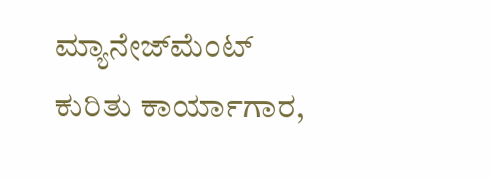ಮ್ಯಾನೇಜ್‌ಮೆಂಟ್ ಕುರಿತು ಕಾರ್ಯಾಗಾರ,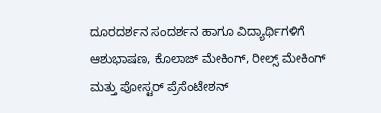ದೂರದರ್ಶನ ಸಂದರ್ಶನ ಹಾಗೂ ವಿದ್ಯಾರ್ಥಿಗಳಿಗೆ ಆಶುಭಾಷಣ, ಕೊಲಾಜ್ ಮೇಕಿಂಗ್, ರೀಲ್ಸ್ ಮೇಕಿಂಗ್ ಮತ್ತು ಪೋಸ್ಟರ್ ಪ್ರೆಸೆಂಟೇಶನ್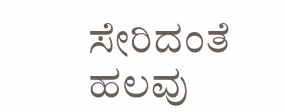ಸೇರಿದಂತೆ ಹಲವು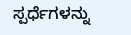ಸ್ಪರ್ಧೆಗಳನ್ನು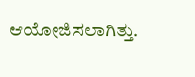ಆಯೋಜಿಸಲಾಗಿತ್ತು.